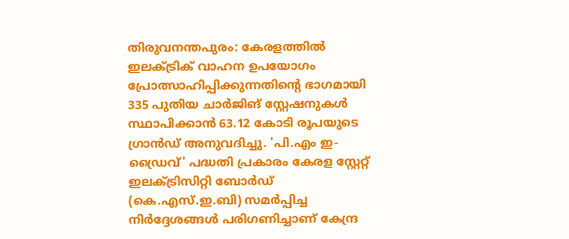തിരുവനന്തപുരം: കേരളത്തിൽ ഇലക്ട്രിക് വാഹന ഉപയോഗം പ്രോത്സാഹിപ്പിക്കുന്നതിന്റെ ഭാഗമായി 335 പുതിയ ചാർജിങ് സ്റ്റേഷനുകൾ സ്ഥാപിക്കാൻ 63.12 കോടി രൂപയുടെ ഗ്രാൻഡ് അനുവദിച്ചു. 'പി.എം ഇ-ഡ്രൈവ്' പദ്ധതി പ്രകാരം കേരള സ്റ്റേറ്റ് ഇലക്ട്രിസിറ്റി ബോർഡ് (കെ.എസ്.ഇ.ബി) സമർപ്പിച്ച നിർദ്ദേശങ്ങൾ പരിഗണിച്ചാണ് കേന്ദ്ര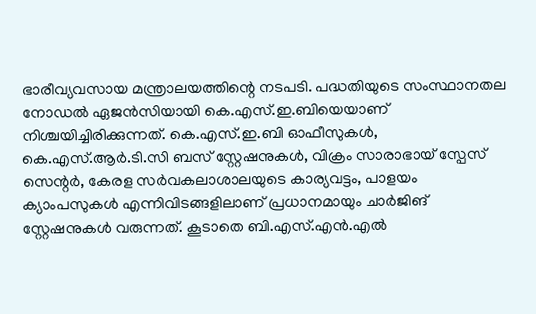ഭാരീവ്യവസായ മന്ത്രാലയത്തിന്റെ നടപടി. പദ്ധതിയുടെ സംസ്ഥാനതല നോഡൽ ഏജൻസിയായി കെ.എസ്.ഇ.ബിയെയാണ് നിശ്ചയിച്ചിരിക്കുന്നത്. കെ.എസ്.ഇ.ബി ഓഫീസുകൾ, കെ.എസ്.ആർ.ടി.സി ബസ് സ്റ്റേഷനുകൾ, വിക്രം സാരാഭായ് സ്പേസ് സെന്റർ, കേരള സർവകലാശാലയുടെ കാര്യവട്ടം, പാളയം ക്യാംപസുകൾ എന്നിവിടങ്ങളിലാണ് പ്രധാനമായും ചാർജിങ് സ്റ്റേഷനുകൾ വരുന്നത്. കൂടാതെ ബി.എസ്.എൻ.എൽ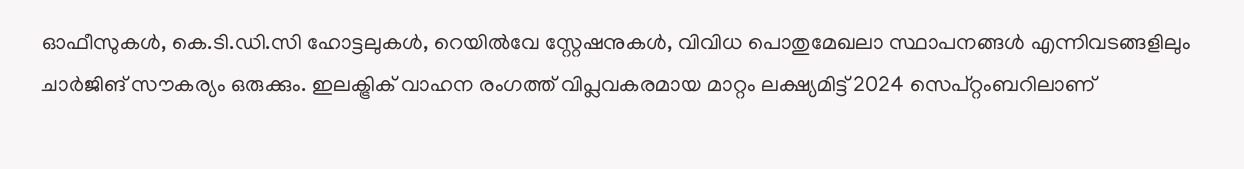ഓഫീസുകൾ, കെ.ടി.ഡി.സി ഹോട്ടലുകൾ, റെയിൽവേ സ്റ്റേഷനുകൾ, വിവിധ പൊതുമേഖലാ സ്ഥാപനങ്ങൾ എന്നിവടങ്ങളിലും ചാർജിങ് സൗകര്യം ഒരുക്കും. ഇലക്ട്രിക് വാഹന രംഗത്ത് വിപ്ലവകരമായ മാറ്റം ലക്ഷ്യമിട്ട് 2024 സെപ്റ്റംബറിലാണ്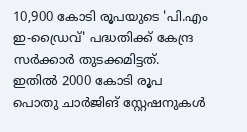10,900 കോടി രൂപയുടെ 'പി.എം ഇ-ഡ്രൈവ്' പദ്ധതിക്ക് കേന്ദ്ര സർക്കാർ തുടക്കമിട്ടത്. ഇതിൽ 2000 കോടി രൂപ പൊതു ചാർജിങ് സ്റ്റേഷനുകൾ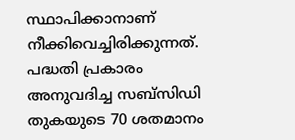സ്ഥാപിക്കാനാണ് നീക്കിവെച്ചിരിക്കുന്നത്. പദ്ധതി പ്രകാരം അനുവദിച്ച സബ്സിഡി തുകയുടെ 70 ശതമാനം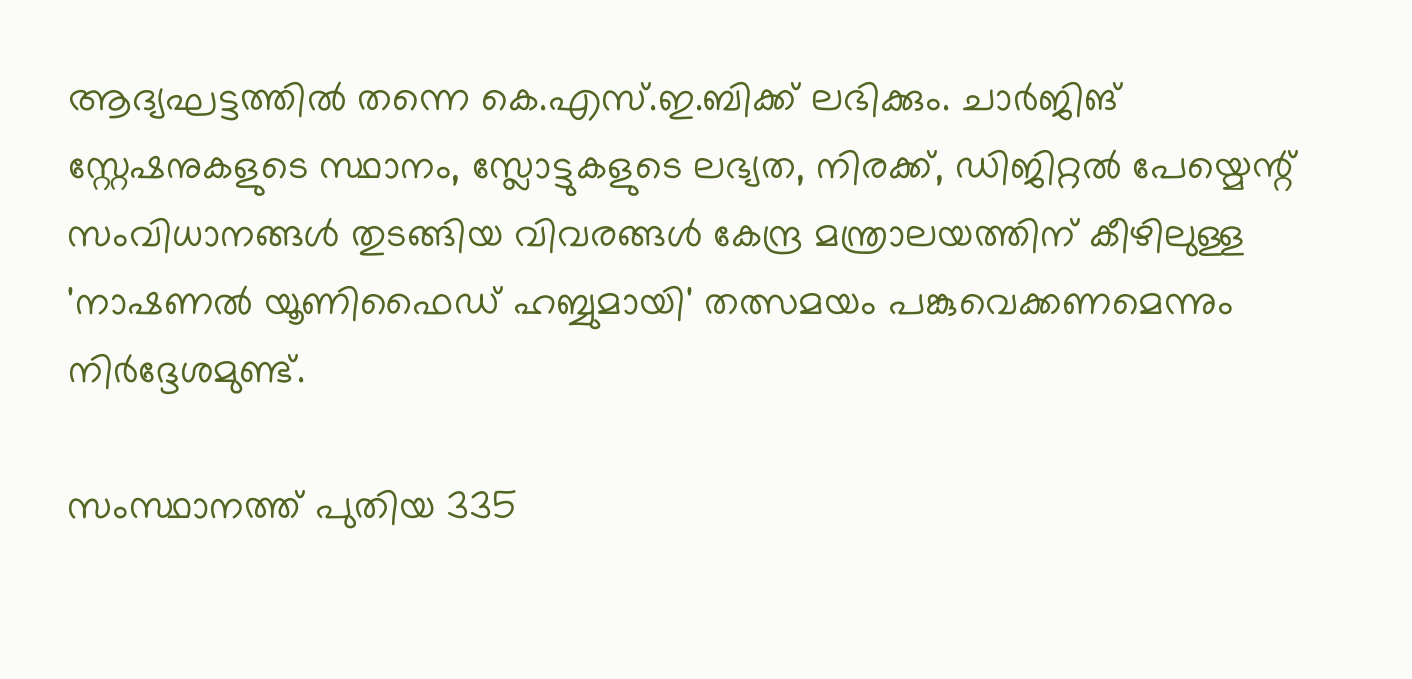ആദ്യഘട്ടത്തിൽ തന്നെ കെ.എസ്.ഇ.ബിക്ക് ലഭിക്കും. ചാർജിങ് സ്റ്റേഷനുകളുടെ സ്ഥാനം, സ്ലോട്ടുകളുടെ ലഭ്യത, നിരക്ക്, ഡിജിറ്റൽ പേയ്മെന്റ് സംവിധാനങ്ങൾ തുടങ്ങിയ വിവരങ്ങൾ കേന്ദ്ര മന്ത്രാലയത്തിന് കീഴിലുള്ള 'നാഷണൽ യൂണിഫൈഡ് ഹബ്ബുമായി' തത്സമയം പങ്കുവെക്കണമെന്നും നിർദ്ദേശമുണ്ട്.

സംസ്ഥാനത്ത് പുതിയ 335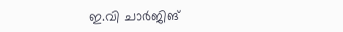ഇ.വി ചാർജിങ്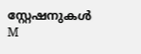സ്റ്റേഷനുകൾ
M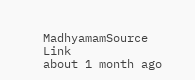MadhyamamSource Link
about 1 month ago